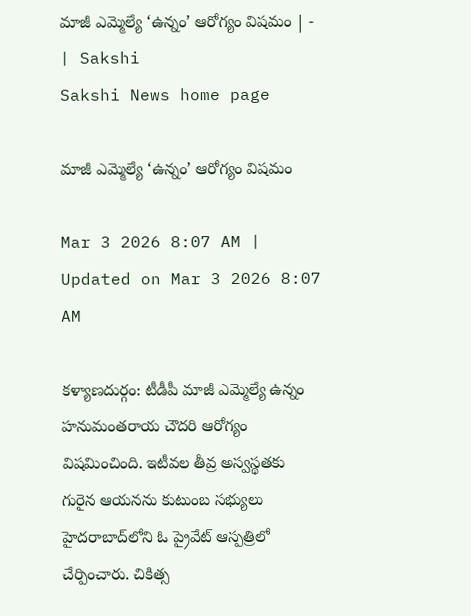మాజీ ఎమ్మెల్యే ‘ఉన్నం’ ఆరోగ్యం విషమం | - | Sakshi
Sakshi News home page

మాజీ ఎమ్మెల్యే ‘ఉన్నం’ ఆరోగ్యం విషమం

Mar 3 2026 8:07 AM | Updated on Mar 3 2026 8:07 AM

కళ్యాణదుర్గం: టీడీపీ మాజీ ఎమ్మెల్యే ఉన్నం హనుమంతరాయ చౌదరి ఆరోగ్యం విషమించింది. ఇటీవల తీవ్ర అస్వస్థతకు గురైన ఆయనను కుటుంబ సభ్యులు హైదరాబాద్‌లోని ఓ ప్రైవేట్‌ ఆస్పత్రిలో చేర్పించారు. చికిత్స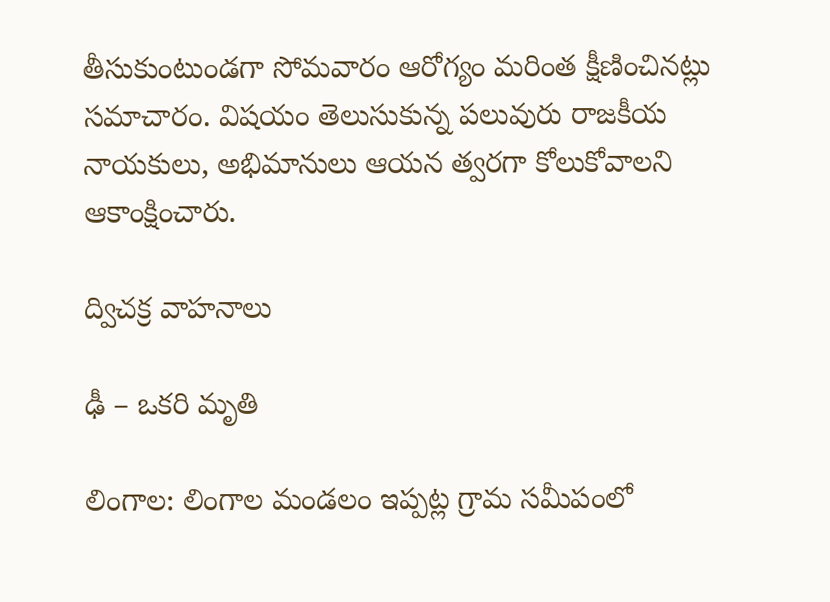తీసుకుంటుండగా సోమవారం ఆరోగ్యం మరింత క్షీణించినట్లు సమాచారం. విషయం తెలుసుకున్న పలువురు రాజకీయ నాయకులు, అభిమానులు ఆయన త్వరగా కోలుకోవాలని ఆకాంక్షించారు.

ద్విచక్ర వాహనాలు

ఢీ – ఒకరి మృతి

లింగాల: లింగాల మండలం ఇప్పట్ల గ్రామ సమీపంలో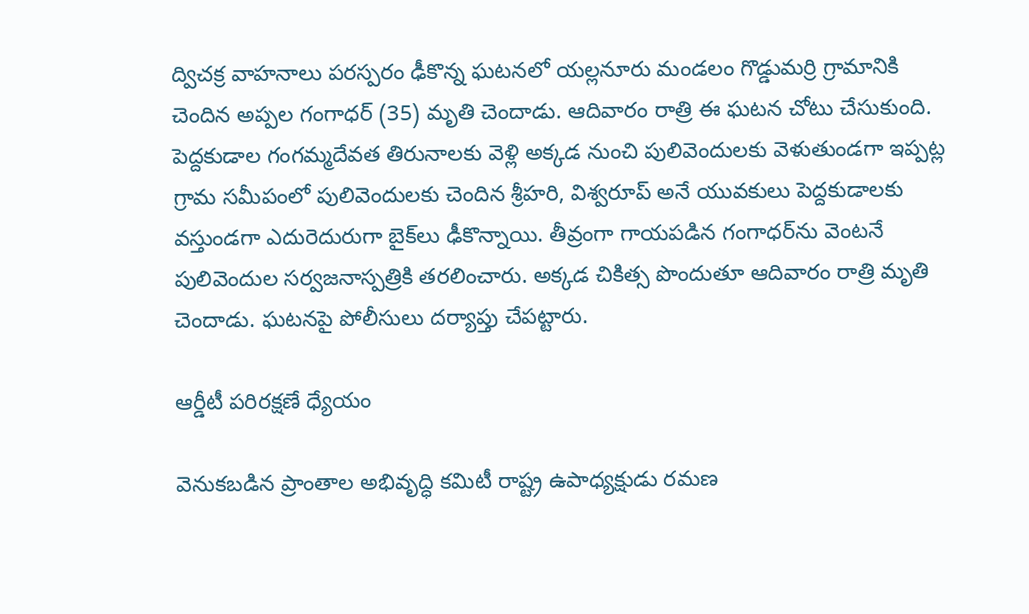ద్విచక్ర వాహనాలు పరస్పరం ఢీకొన్న ఘటనలో యల్లనూరు మండలం గొడ్డుమర్రి గ్రామానికి చెందిన అప్పల గంగాధర్‌ (35) మృతి చెందాడు. ఆదివారం రాత్రి ఈ ఘటన చోటు చేసుకుంది. పెద్దకుడాల గంగమ్మదేవత తిరునాలకు వెళ్లి అక్కడ నుంచి పులివెందులకు వెళుతుండగా ఇప్పట్ల గ్రామ సమీపంలో పులివెందులకు చెందిన శ్రీహరి, విశ్వరూప్‌ అనే యువకులు పెద్దకుడాలకు వస్తుండగా ఎదురెదురుగా బైక్‌లు ఢీకొన్నాయి. తీవ్రంగా గాయపడిన గంగాధర్‌ను వెంటనే పులివెందుల సర్వజనాస్పత్రికి తరలించారు. అక్కడ చికిత్స పొందుతూ ఆదివారం రాత్రి మృతి చెందాడు. ఘటనపై పోలీసులు దర్యాప్తు చేపట్టారు.

ఆర్డీటీ పరిరక్షణే ధ్యేయం

వెనుకబడిన ప్రాంతాల అభివృద్ధి కమిటీ రాష్ట్ర ఉపాధ్యక్షుడు రమణ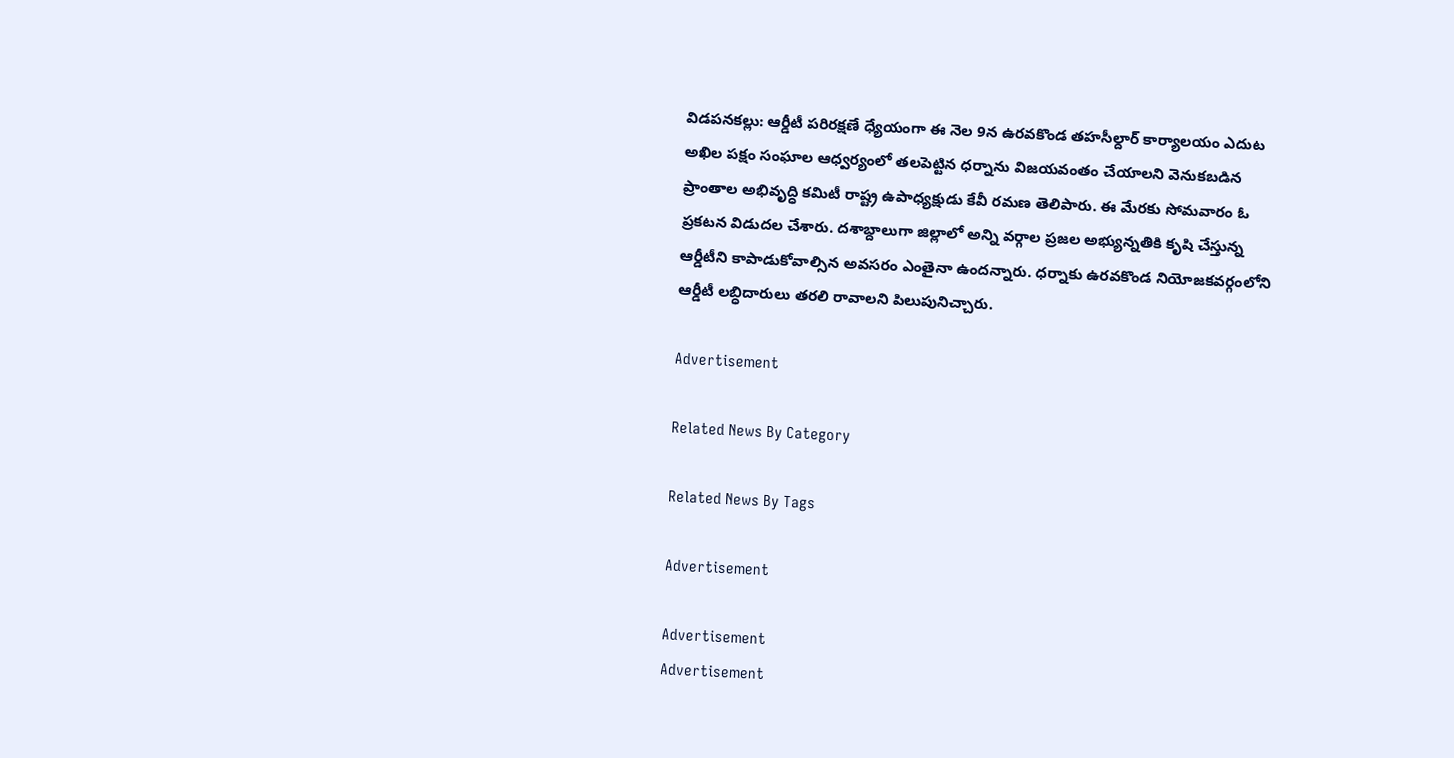విడపనకల్లు: ఆర్డీటీ పరిరక్షణే ధ్యేయంగా ఈ నెల 9న ఉరవకొండ తహసీల్దార్‌ కార్యాలయం ఎదుట అఖిల పక్షం సంఘాల ఆధ్వర్యంలో తలపెట్టిన ధర్నాను విజయవంతం చేయాలని వెనుకబడిన ప్రాంతాల అభివృద్ధి కమిటీ రాష్ట్ర ఉపాధ్యక్షుడు కేవీ రమణ తెలిపారు. ఈ మేరకు సోమవారం ఓ ప్రకటన విడుదల చేశారు. దశాబ్దాలుగా జిల్లాలో అన్ని వర్గాల ప్రజల అభ్యున్నతికి కృషి చేస్తున్న ఆర్డీటీని కాపాడుకోవాల్సిన అవసరం ఎంతైనా ఉందన్నారు. ధర్నాకు ఉరవకొండ నియోజకవర్గంలోని ఆర్డీటీ లబ్ధిదారులు తరలి రావాలని పిలుపునిచ్చారు.

Advertisement

Related News By Category

Related News By Tags

Advertisement

Advertisement
Advertisement